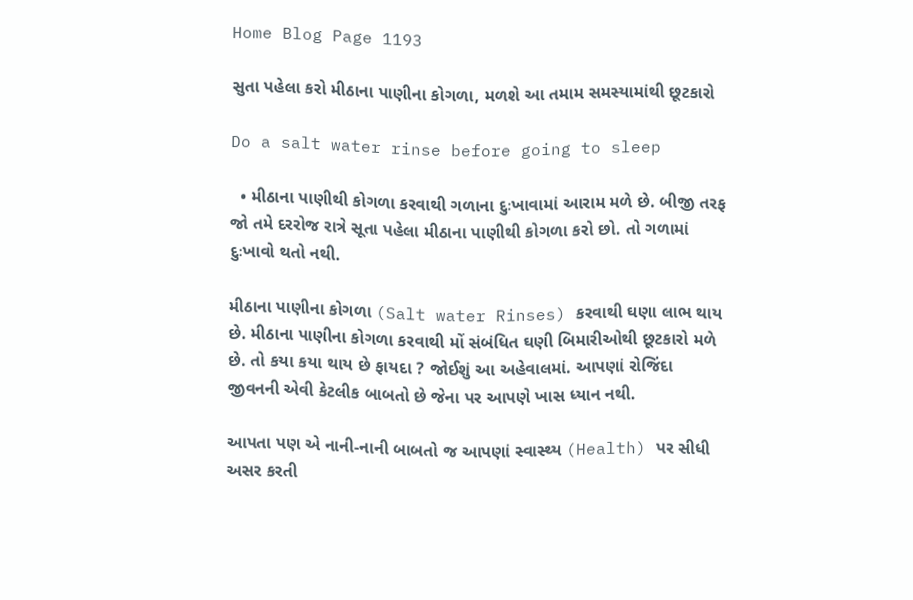Home Blog Page 1193

સુતા પહેલા કરો મીઠાના પાણીના કોગળા, મળશે આ તમામ સમસ્યામાંથી છૂટકારો

Do a salt water rinse before going to sleep

  • મીઠાના પાણીથી કોગળા કરવાથી ગળાના દુઃખાવામાં આરામ મળે છે. બીજી તરફ જો તમે દરરોજ રાત્રે સૂતા પહેલા મીઠાના પાણીથી કોગળા કરો છો. તો ગળામાં દુઃખાવો થતો નથી.

મીઠાના પાણીના કોગળા (Salt water Rinses) કરવાથી ઘણા લાભ થાય છે. મીઠાના પાણીના કોગળા કરવાથી મોં સંબંધિત ઘણી બિમારીઓથી છૂટકારો મળે છે. તો કયા કયા થાય છે ફાયદા ? જોઈશું આ અહેવાલમાં. આપણાં રોજિંદા જીવનની એવી કેટલીક બાબતો છે જેના પર આપણે ખાસ ધ્યાન નથી.

આપતા પણ એ નાની-નાની બાબતો જ આપણાં સ્વાસ્થ્ય (Health) પર સીધી અસર કરતી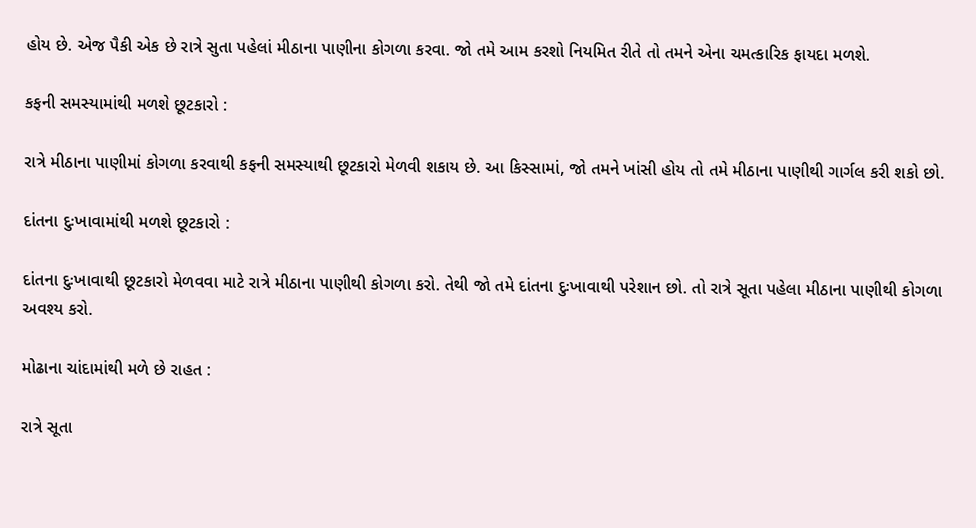હોય છે. એજ પૈકી એક છે રાત્રે સુતા પહેલાં મીઠાના પાણીના કોગળા કરવા. જો તમે આમ કરશો નિયમિત રીતે તો તમને એના ચમત્કારિક ફાયદા મળશે.

કફની સમસ્યામાંથી મળશે છૂટકારો :

રાત્રે મીઠાના પાણીમાં કોગળા કરવાથી કફની સમસ્યાથી છૂટકારો મેળવી શકાય છે. આ કિસ્સામાં, જો તમને ખાંસી હોય તો તમે મીઠાના પાણીથી ગાર્ગલ કરી શકો છો.

દાંતના દુઃખાવામાંથી મળશે છૂટકારો :

દાંતના દુઃખાવાથી છૂટકારો મેળવવા માટે રાત્રે મીઠાના પાણીથી કોગળા કરો. તેથી જો તમે દાંતના દુઃખાવાથી પરેશાન છો. તો રાત્રે સૂતા પહેલા મીઠાના પાણીથી કોગળા અવશ્ય કરો.

મોઢાના ચાંદામાંથી મળે છે રાહત :

રાત્રે સૂતા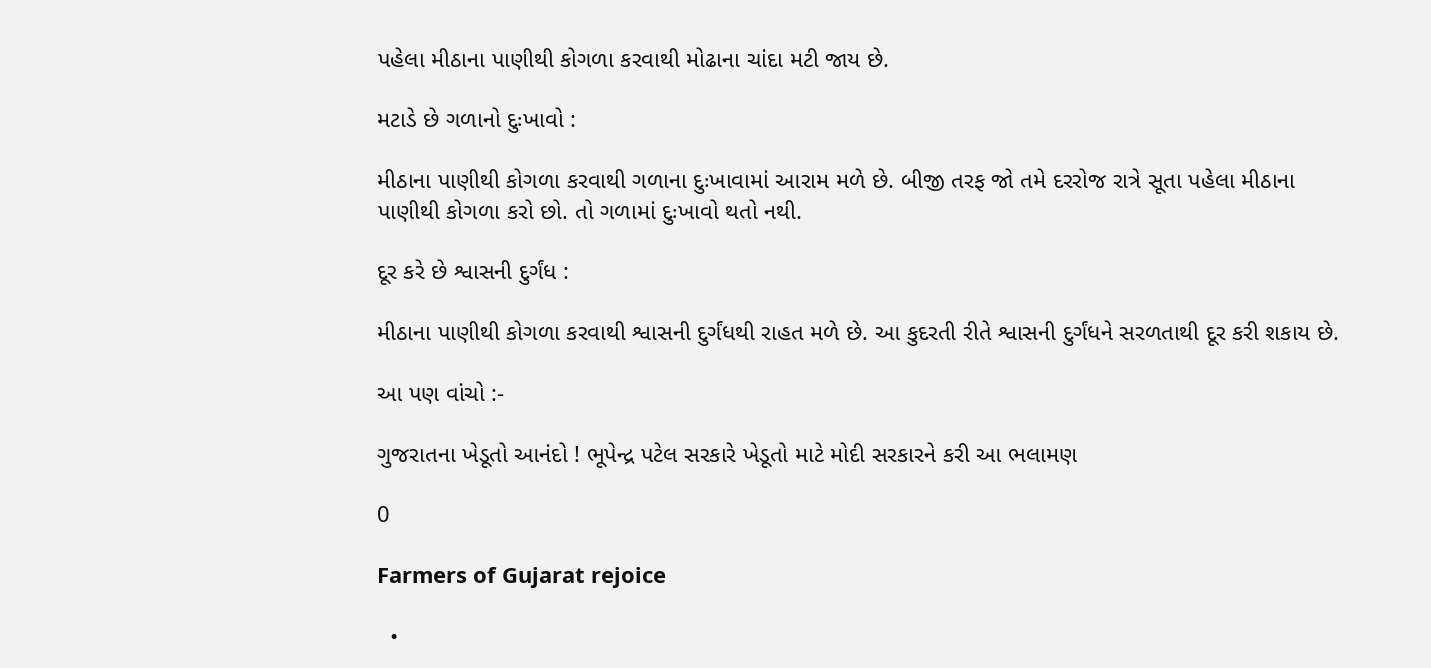પહેલા મીઠાના પાણીથી કોગળા કરવાથી મોઢાના ચાંદા મટી જાય છે.

મટાડે છે ગળાનો દુઃખાવો :

મીઠાના પાણીથી કોગળા કરવાથી ગળાના દુઃખાવામાં આરામ મળે છે. બીજી તરફ જો તમે દરરોજ રાત્રે સૂતા પહેલા મીઠાના પાણીથી કોગળા કરો છો. તો ગળામાં દુઃખાવો થતો નથી.

દૂર કરે છે શ્વાસની દુર્ગંધ :

મીઠાના પાણીથી કોગળા કરવાથી શ્વાસની દુર્ગંધથી રાહત મળે છે. આ કુદરતી રીતે શ્વાસની દુર્ગંધને સરળતાથી દૂર કરી શકાય છે.

આ પણ વાંચો :-

ગુજરાતના ખેડૂતો આનંદો ! ભૂપેન્દ્ર પટેલ સરકારે ખેડૂતો માટે મોદી સરકારને કરી આ ભલામણ

0

Farmers of Gujarat rejoice

  •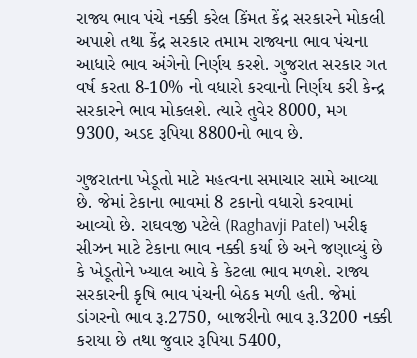રાજ્ય ભાવ પંચે નક્કી કરેલ કિંમત કેંદ્ર સરકારને મોકલી અપાશે તથા કેંદ્ર સરકાર તમામ રાજ્યના ભાવ પંચના આધારે ભાવ અંગેનો નિર્ણય કરશે. ગુજરાત સરકાર ગત વર્ષ કરતા 8-10% નો વધારો કરવાનો નિર્ણય કરી કેન્દ્ર સરકારને ભાવ મોકલશે. ત્યારે તુવેર 8000, મગ 9300, અડદ રૂપિયા 8800નો ભાવ છે.

ગુજરાતના ખેડૂતો માટે મહત્વના સમાચાર સામે આવ્યા છે. જેમાં ટેકાના ભાવમાં 8 ટકાનો વધારો કરવામાં આવ્યો છે. રાઘવજી પટેલે (Raghavji Patel) ખરીફ સીઝન માટે ટેકાના ભાવ નક્કી કર્યા છે અને જણાવ્યું છે કે ખેડૂતોને ખ્યાલ આવે કે કેટલા ભાવ મળશે. રાજ્ય સરકારની કૃષિ ભાવ પંચની બેઠક મળી હતી. જેમાં ડાંગરનો ભાવ રૂ.2750, બાજરીનો ભાવ રૂ.3200 નક્કી કરાયા છે તથા જુવાર રૂપિયા 5400,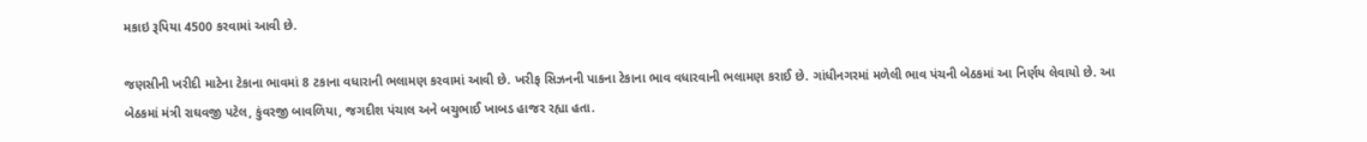મકાઇ રૂપિયા 4500 કરવામાં આવી છે.

જણસીની ખરીદી માટેના ટેકાના ભાવમાં 8 ટકાના વધારાની ભલામણ કરવામાં આવી છે. ખરીફ સિઝનની પાકના ટેકાના ભાવ વધારવાની ભલામણ કરાઈ છે. ગાંધીનગરમાં મળેલી ભાવ પંચની બેઠકમાં આ નિર્ણય લેવાયો છે. આ બેઠકમાં મંત્રી રાઘવજી પટેલ, કુંવરજી બાવળિયા, જગદીશ પંચાલ અને બચુભાઈ ખાબડ હાજર રહ્યા હતા.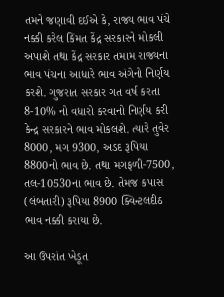તમને જણાવી દઈએ કે, રાજ્ય ભાવ પંચે નક્કી કરેલ કિંમત કેંદ્ર સરકારને મોકલી અપાશે તથા કેંદ્ર સરકાર તમામ રાજ્યના ભાવ પંચના આધારે ભાવ અંગેનો નિર્ણય કરશે. ગુજરાત સરકાર ગત વર્ષ કરતા 8-10% નો વધારો કરવાનો નિર્ણય કરી કેન્દ્ર સરકારને ભાવ મોકલશે. ત્યારે તુવેર 8000, મગ 9300, અડદ રૂપિયા 8800નો ભાવ છે. તથા મગફળી-7500, તલ-10530ના ભાવ છે. તેમજ કપાસ (લંબતારી) રૂપિયા 8900 ક્વિન્ટલદીઠ ભાવ નક્કી કરાયા છે.

આ ઉપરાંત ખેડૂત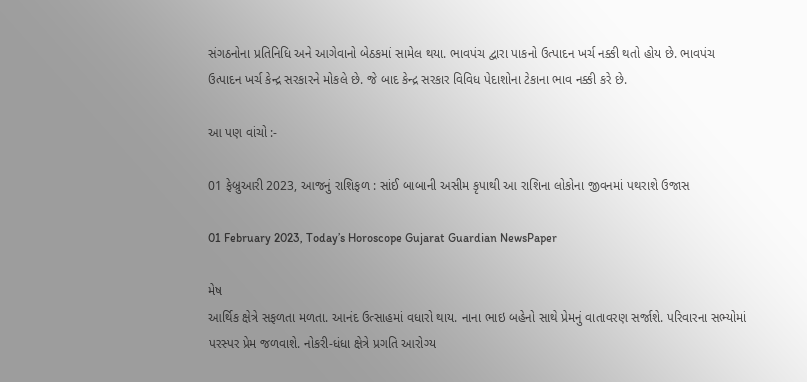સંગઠનોના પ્રતિનિધિ અને આગેવાનો બેઠકમાં સામેલ થયા. ભાવપંચ દ્વારા પાકનો ઉત્પાદન ખર્ચ નક્કી થતો હોય છે. ભાવપંચ ઉત્પાદન ખર્ચ કેન્દ્ર સરકારને મોકલે છે. જે બાદ કેન્દ્ર સરકાર વિવિધ પેદાશોના ટેકાના ભાવ નક્કી કરે છે.

આ પણ વાંચો :-

01 ફેબ્રુઆરી 2023, આજનું રાશિફળ : સાંઈ બાબાની અસીમ કૃપાથી આ રાશિના લોકોના જીવનમાં પથરાશે ઉજાસ

01 February 2023, Today’s Horoscope Gujarat Guardian NewsPaper

મેષ
આર્થિક ક્ષેત્રે સફળતા મળતા. આનંદ ઉત્સાહમાં વધારો થાય. નાના ભાઇ બહેનો સાથે પ્રેમનું વાતાવરણ સર્જાશે. પરિવારના સભ્યોમાં પરસ્પર પ્રેમ જળવાશે. નોકરી-ધંધા ક્ષેત્રે પ્રગતિ આરોગ્ય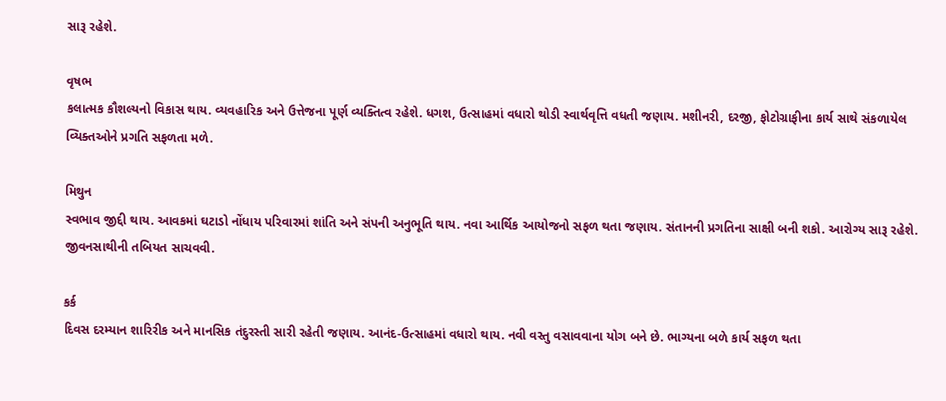સારૂ રહેશે.

વૃષભ
કલાત્મક કૌશલ્યનો વિકાસ થાય. વ્યવહારિક અને ઉત્તેજના પૂર્ણ વ્યક્તિત્વ રહેશે. ધગશ, ઉત્સાહમાં વધારો થોડી સ્વાર્થવૃત્તિ વધતી જણાય. મશીનરી, દરજી, ફોટોગ્રાફીના કાર્ય સાથે સંકળાયેલ વ્ય‌િક્ત‌ઓને પ્રગતિ સફળતા મળે.

મિથુન
સ્વભાવ જીદ્દી થાય. આવકમાં ઘટાડો નોંધાય પરિવારમાં શાંતિ અને સંપની અનુભૂતિ થાય. નવા આર્થિક આયોજનો સફળ થતા જણાય. સંતાનની પ્રગતિના સાક્ષી બની શકો. આરોગ્ય સારૂ રહેશે. જીવનસાથીની તબિયત સાચવવી.

કર્ક
દિવસ દરમ્યાન શારિરીક અને માનસિક તંદુરસ્તી સારી રહેતી જણાય. આનંદ-ઉત્સાહમાં વધારો થાય. નવી વસ્તુ વસાવવાના યોગ બને છે. ભાગ્યના બળે કાર્ય સફળ થતા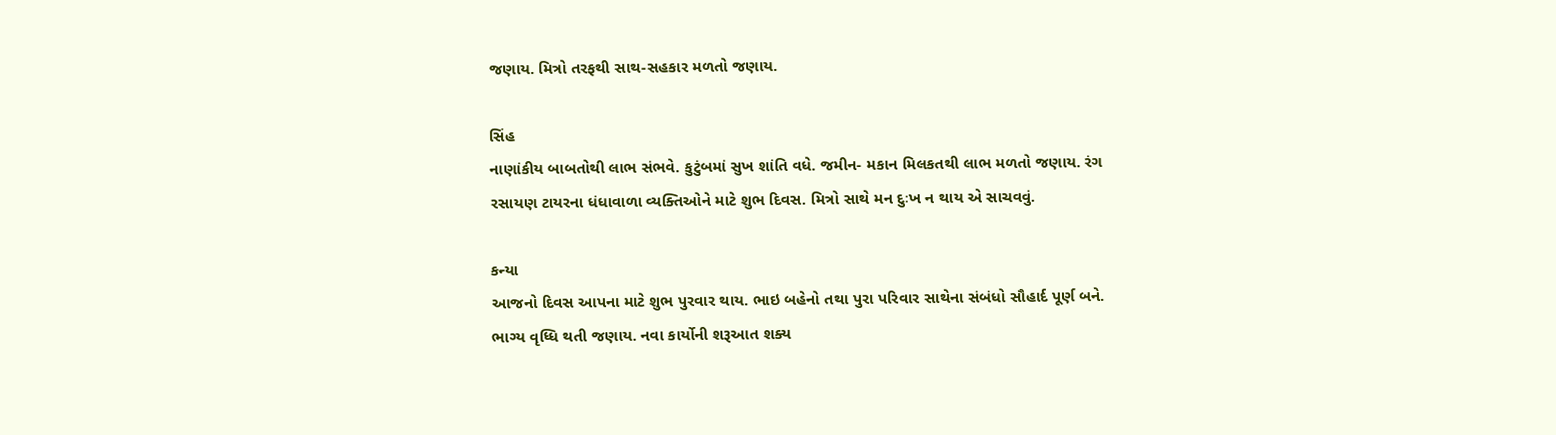જણાય. મિત્રો તરફથી સાથ-સહકાર મળતો જણાય.

સિંહ
નાણાંકીય બાબતોથી લાભ સંભવે. કુટુંબમાં સુખ શાંતિ વધે. જમીન- મકાન મિલકતથી લાભ મળતો જણાય. રંગ રસાયણ ટાયરના ધંધાવાળા વ્યક્તિઓને માટે શુભ દિવસ. મિત્રો સાથે મન દુઃખ ન થાય એ સાચવવું.

કન્યા
આજનો દિવસ આપના માટે શુભ પુરવાર થાય. ભાઇ બહેનો તથા પુરા પરિવાર સાથેના સંબંધો સૌહાર્દ પૂર્ણ બને. ભાગ્ય વૃધ્ધિ થતી જણાય. નવા કાર્યોની શરૂઆત શક્ય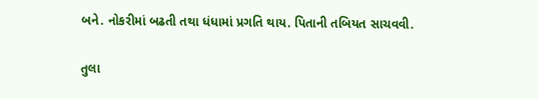બને. નોકરીમાં બઢતી તથા ધંધામાં પ્રગતિ થાય. પિતાની તબિયત સાચવવી.

તુલા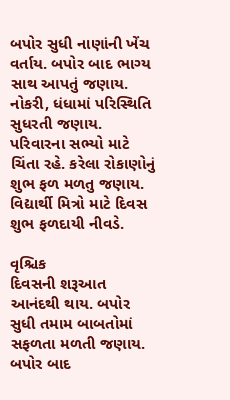બપોર સુધી નાણાંની ખેંચ વર્તાય. બપોર બાદ ભાગ્ય સાથ આપતું જણાય. નોકરી, ધંધામાં પરિસ્થિતિ સુધરતી જણાય. પરિવારના સભ્યો માટે ચિંતા રહે. કરેલા રોકાણોનું શુભ ફળ મળતુ જણાય. વિદ્યાર્થી મિત્રો માટે દિવસ શુભ ફળદાયી નીવડે.

વૃશ્ચિક
દિવસની શરૂઆત આનંદથી થાય. બપોર સુધી તમામ બાબતોમાં સફળતા મળતી જણાય. બપોર બાદ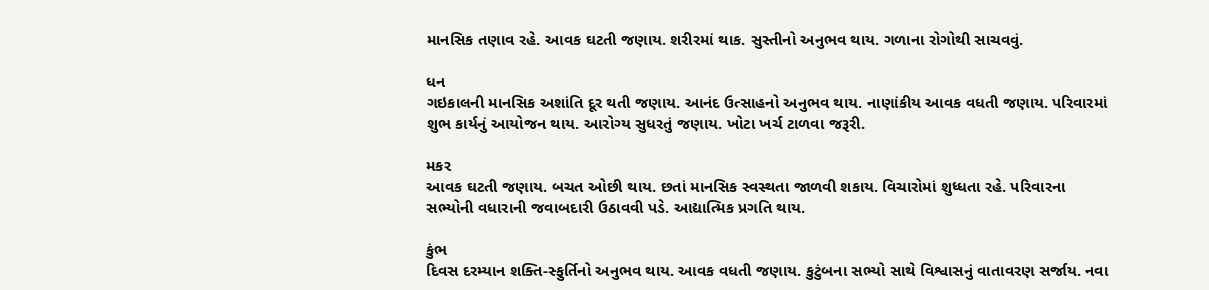માનસિક તણાવ રહે. આવક ઘટતી જણાય. શરીરમાં થાક. સુસ્તીનો અનુભવ થાય. ગળાના રોગોથી સાચવવું.

ધન
ગઇકાલની માનસિક અશાંતિ દૂર થતી જણાય. આનંદ ઉત્સાહનો અનુભવ થાય. નાણાંકીય આવક વધતી જણાય. પરિવારમાં શુભ કાર્યનું આયોજન થાય. આરોગ્ય સુધરતું જણાય. ખોટા ખર્ચ ટાળવા જરૂરી.

મકર
આવક ઘટતી જણાય. બચત ઓછી થાય. છતાં માનસિક સ્વસ્થતા જાળવી શકાય. વિચારોમાં શુધ્ધતા રહે. પરિવારના સભ્યોની વધારાની જવાબદારી ઉઠાવવી પડે. આદ્યાત્મિક પ્રગતિ થાય.

કુંભ
દિવસ દરમ્યાન શક્તિ-સ્ફુર્તિનો અનુભવ થાય. આવક વધતી જણાય. કુટુંબના સભ્યો સાથે વિશ્વાસનું વાતાવરણ સર્જાય. નવા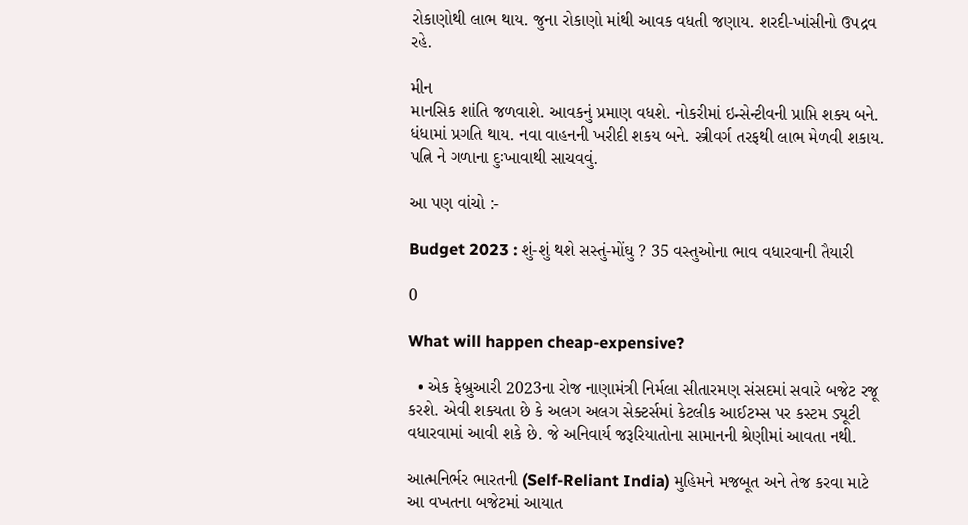રોકાણોથી લાભ થાય. જુના રોકાણો માંથી આવક વધતી જણાય. શરદી-ખાંસીનો ઉપદ્રવ રહે.

મીન
માનસિક શાંતિ જળવાશે. આવકનું પ્રમાણ વધશે. નોકરીમાં ઇન્સેન્ટીવની પ્રાપ્તિ શક્ય બને. ધંધામાં પ્રગતિ થાય. નવા વાહનની ખરીદી શકય બને. સ્ત્રીવર્ગ તરફથી લાભ મેળવી શકાય. પત્નિ ને ગળાના દુઃખાવાથી સાચવવું.

આ પણ વાંચો :-

Budget 2023 : શું-શું થશે સસ્તું-મોંઘુ ? 35 વસ્તુઓના ભાવ વધારવાની તૈયારી

0

What will happen cheap-expensive?

  • એક ફેબ્રુઆરી 2023ના રોજ નાણામંત્રી નિર્મલા સીતારમણ સંસદમાં સવારે બજેટ રજૂ કરશે. એવી શક્યતા છે કે અલગ અલગ સેક્ટર્સમાં કેટલીક આઈટમ્સ પર કસ્ટમ ડ્યૂટી વધારવામાં આવી શકે છે. જે અનિવાર્ય જરૂરિયાતોના સામાનની શ્રેણીમાં આવતા નથી.

આત્મનિર્ભર ભારતની (Self-Reliant India) મુહિમને મજબૂત અને તેજ કરવા માટે આ વખતના બજેટમાં આયાત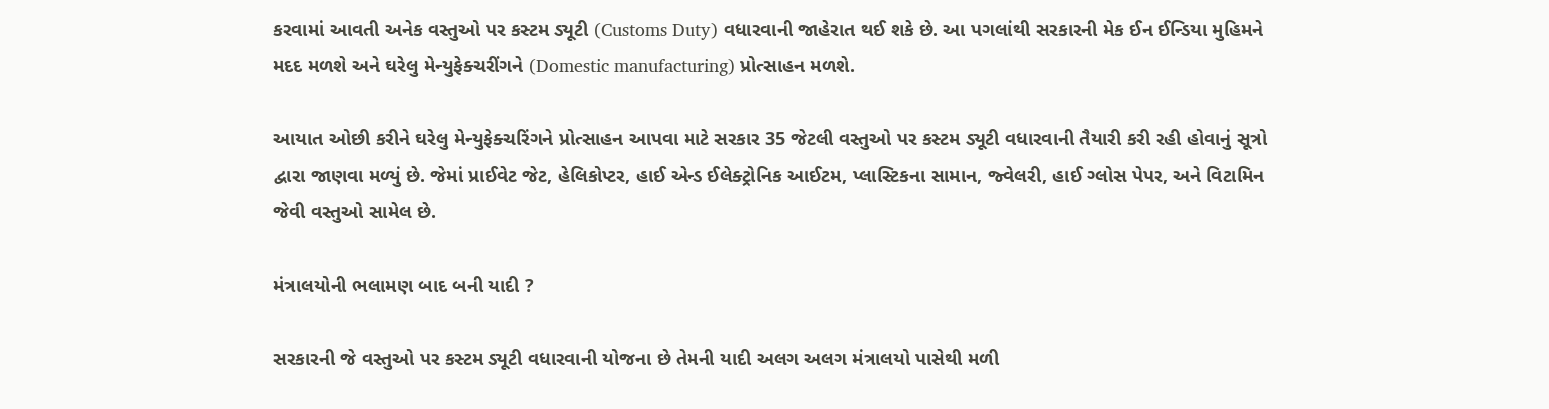કરવામાં આવતી અનેક વસ્તુઓ પર કસ્ટમ ડ્યૂટી (Customs Duty) વધારવાની જાહેરાત થઈ શકે છે. આ પગલાંથી સરકારની મેક ઈન ઈન્ડિયા મુહિમને મદદ મળશે અને ઘરેલુ મેન્યુફેક્ચરીંગને (Domestic manufacturing) પ્રોત્સાહન મળશે.

આયાત ઓછી કરીને ઘરેલુ મેન્યુફેક્ચરિંગને પ્રોત્સાહન આપવા માટે સરકાર 35 જેટલી વસ્તુઓ પર કસ્ટમ ડ્યૂટી વધારવાની તૈયારી કરી રહી હોવાનું સૂત્રો દ્વારા જાણવા મળ્યું છે. જેમાં પ્રાઈવેટ જેટ, હેલિકોપ્ટર, હાઈ એન્ડ ઈલેક્ટ્રોનિક આઈટમ, પ્લાસ્ટિકના સામાન, જ્વેલરી, હાઈ ગ્લોસ પેપર, અને વિટામિન જેવી વસ્તુઓ સામેલ છે.

મંત્રાલયોની ભલામણ બાદ બની યાદી ?

સરકારની જે વસ્તુઓ પર કસ્ટમ ડ્યૂટી વધારવાની યોજના છે તેમની યાદી અલગ અલગ મંત્રાલયો પાસેથી મળી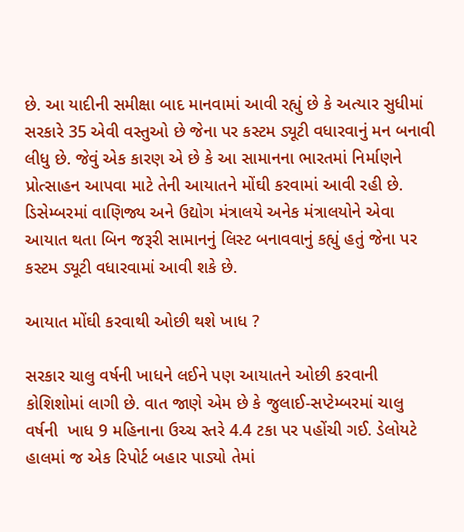છે. આ યાદીની સમીક્ષા બાદ માનવામાં આવી રહ્યું છે કે અત્યાર સુધીમાં સરકારે 35 એવી વસ્તુઓ છે જેના પર કસ્ટમ ડ્યૂટી વધારવાનું મન બનાવી લીધુ છે. જેવું એક કારણ એ છે કે આ સામાનના ભારતમાં નિર્માણને પ્રોત્સાહન આપવા માટે તેની આયાતને મોંઘી કરવામાં આવી રહી છે. ડિસેમ્બરમાં વાણિજ્ય અને ઉદ્યોગ મંત્રાલયે અનેક મંત્રાલયોને એવા આયાત થતા બિન જરૂરી સામાનનું લિસ્ટ બનાવવાનું કહ્યું હતું જેના પર કસ્ટમ ડ્યૂટી વધારવામાં આવી શકે છે.

આયાત મોંઘી કરવાથી ઓછી થશે ખાધ ?

સરકાર ચાલુ વર્ષની ખાધને લઈને પણ આયાતને ઓછી કરવાની કોશિશોમાં લાગી છે. વાત જાણે એમ છે કે જુલાઈ-સપ્ટેમ્બરમાં ચાલુ વર્ષની  ખાધ 9 મહિનાના ઉચ્ચ સ્તરે 4.4 ટકા પર પહોંચી ગઈ. ડેલોયટે હાલમાં જ એક રિપોર્ટ બહાર પાડ્યો તેમાં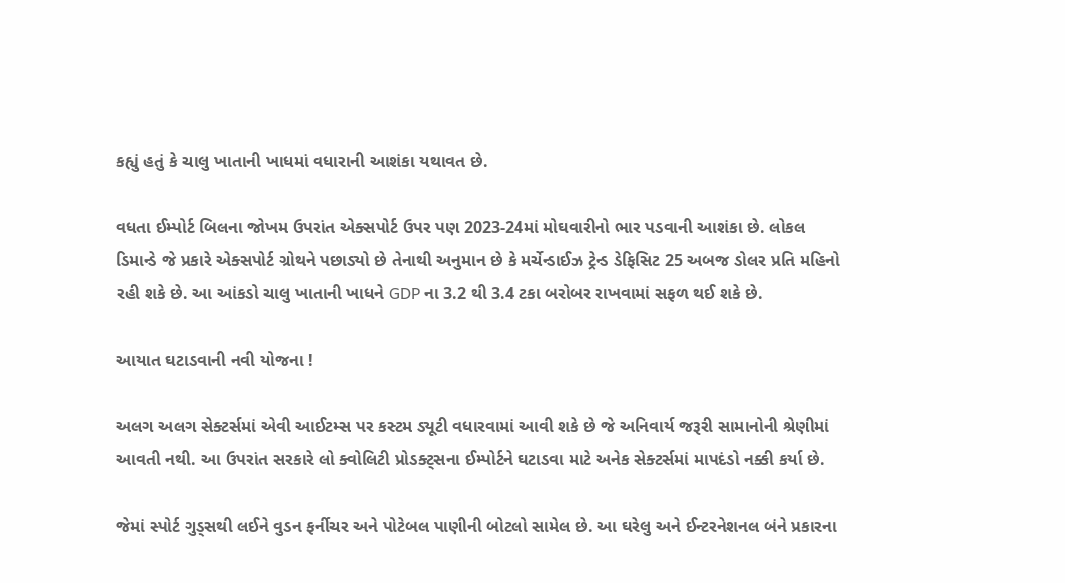કહ્યું હતું કે ચાલુ ખાતાની ખાધમાં વધારાની આશંકા યથાવત છે.

વધતા ઈમ્પોર્ટ બિલના જોખમ ઉપરાંત એક્સપોર્ટ ઉપર પણ 2023-24માં મોઘવારીનો ભાર પડવાની આશંકા છે. લોકલ ડિમાન્ડે જે પ્રકારે એક્સપોર્ટ ગ્રોથને પછાડ્યો છે તેનાથી અનુમાન છે કે મર્ચેન્ડાઈઝ ટ્રેન્ડ ડેફિસિટ 25 અબજ ડોલર પ્રતિ મહિનો રહી શકે છે. આ આંકડો ચાલુ ખાતાની ખાધને GDP ના 3.2 થી 3.4 ટકા બરોબર રાખવામાં સફળ થઈ શકે છે.

આયાત ઘટાડવાની નવી યોજના !

અલગ અલગ સેક્ટર્સમાં એવી આઈટમ્સ પર કસ્ટમ ડ્યૂટી વધારવામાં આવી શકે છે જે અનિવાર્ય જરૂરી સામાનોની શ્રેણીમાં આવતી નથી. આ ઉપરાંત સરકારે લો ક્વોલિટી પ્રોડક્ટ્સના ઈમ્પોર્ટને ઘટાડવા માટે અનેક સેક્ટર્સમાં માપદંડો નક્કી કર્યા છે.

જેમાં સ્પોર્ટ ગુડ્સથી લઈને વુડન ફર્નીચર અને પોટેબલ પાણીની બોટલો સામેલ છે. આ ઘરેલુ અને ઈન્ટરનેશનલ બંને પ્રકારના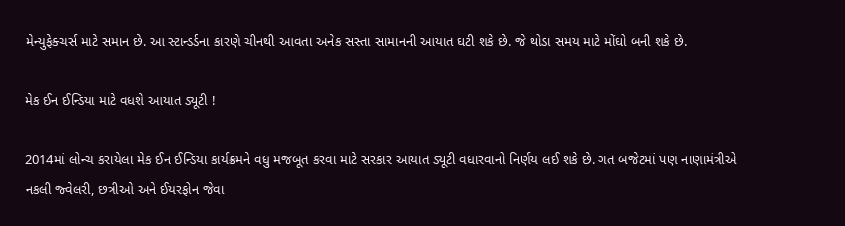મેન્યુફેક્ચર્સ માટે સમાન છે. આ સ્ટાન્ડર્ડના કારણે ચીનથી આવતા અનેક સસ્તા સામાનની આયાત ઘટી શકે છે. જે થોડા સમય માટે મોંઘો બની શકે છે.

મેક ઈન ઈન્ડિયા માટે વધશે આયાત ડ્યૂટી !

2014માં લોન્ચ કરાયેલા મેક ઈન ઈન્ડિયા કાર્યક્રમને વધુ મજબૂત કરવા માટે સરકાર આયાત ડ્યૂટી વધારવાનો નિર્ણય લઈ શકે છે. ગત બજેટમાં પણ નાણામંત્રીએ નકલી જ્વેલરી, છત્રીઓ અને ઈયરફોન જેવા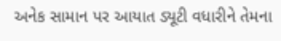અનેક સામાન પર આયાત ડ્યૂટી વધારીને તેમના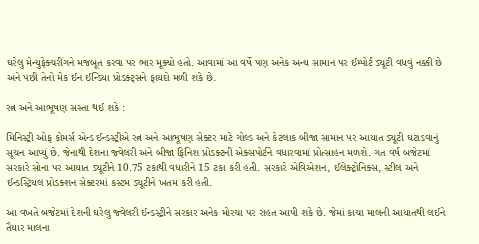ઘરેલુ મેન્યુફેક્ચરીંગને મજબૂત કરવા પર ભાર મૂક્યો હતો. આવામાં આ વર્ષે પણ અનેક અન્ય સામાન પર ઈમ્પોર્ટ ડ્યૂટી વધવું નક્કી છે અને પછી તેનો મેક ઈન ઈન્ડિયા પ્રોડક્ટ્સને ફાયદો મળી શકે છે.

રત્ન અને આભૂષણ સસ્તા થઈ શકે :

મિનિસ્ટ્રી ઓફ કોમર્સ એન્ડ ઈન્ડસ્ટ્રીએ રત્ન અને આભૂષણ સેક્ટર માટે ગોલ્ડ અને કેટલાક બીજા સામાન પર આયાત ડ્યૂટી ઘટાડવાનું સૂચન આપ્યું છે. જેનાથી દેશના જ્વેલરી અને બીજા ફિનિશ પ્રોડક્ટની એક્સપોર્ટને વધારવામાં પ્રોત્સાહન મળશે. ગત વર્ષ બજેટમાં સરકારે સોના પર આયાત ડ્યૂટીને 10.75 ટકાથી વધારીને 15 ટકા કરી હતી. સરકારે એવિએશન, ઈલેક્ટ્રોનિક્સ, સ્ટીલ અને ઈન્ડસ્ટ્રિયલ પ્રોડક્શન સેક્ટરમાં કસ્ટમ ડ્યૂટીને ખતમ કરી હતી.

આ વખતે બજેટમાં દેશની ઘરેલુ જ્વેલરી ઈન્ડસ્ટ્રીને સરકાર અનેક મોરચા પર રાહત આપી શકે છે. જેમાં કાચા માલની આયાતથી લઈને તૈયાર માલના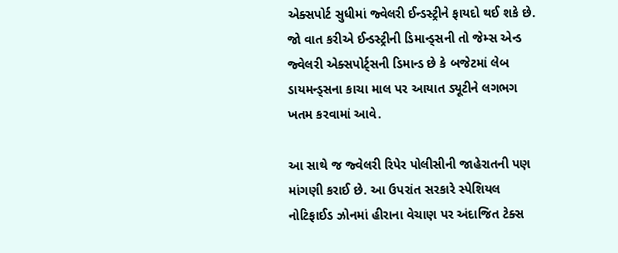એક્સપોર્ટ સુધીમાં જ્વેલરી ઈન્ડસ્ટ્રીને ફાયદો થઈ શકે છે. જો વાત કરીએ ઈન્ડસ્ટ્રીની ડિમાન્ડ્સની તો જેમ્સ એન્ડ જ્વેલરી એક્સપોર્ટ્સની ડિમાન્ડ છે કે બજેટમાં લેબ ડાયમન્ડ્સના કાચા માલ પર આયાત ડ્યૂટીને લગભગ ખતમ કરવામાં આવે.

આ સાથે જ જ્વેલરી રિપેર પોલીસીની જાહેરાતની પણ માંગણી કરાઈ છે. આ ઉપરાંત સરકારે સ્પેશિયલ નોટિફાઈડ ઝોનમાં હીરાના વેચાણ પર અંદાજિત ટેક્સ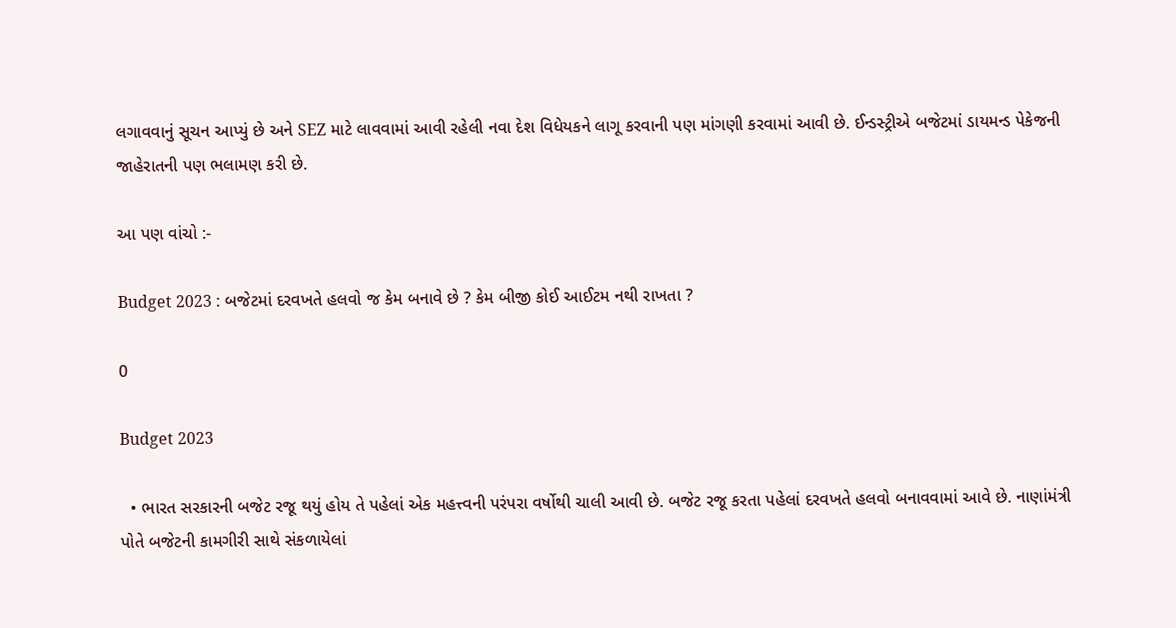લગાવવાનું સૂચન આપ્યું છે અને SEZ માટે લાવવામાં આવી રહેલી નવા દેશ વિધેયકને લાગૂ કરવાની પણ માંગણી કરવામાં આવી છે. ઈન્ડસ્ટ્રીએ બજેટમાં ડાયમન્ડ પેકેજની જાહેરાતની પણ ભલામણ કરી છે.

આ પણ વાંચો :-

Budget 2023 : બજેટમાં દરવખતે હલવો જ કેમ બનાવે છે ? કેમ બીજી કોઈ આઈટમ નથી રાખતા ?

0

Budget 2023

  • ભારત સરકારની બજેટ રજૂ થયું હોય તે પહેલાં એક મહત્ત્વની પરંપરા વર્ષોથી ચાલી આવી છે. બજેટ રજૂ કરતા પહેલાં દરવખતે હલવો બનાવવામાં આવે છે. નાણાંમંત્રી પોતે બજેટની કામગીરી સાથે સંકળાયેલાં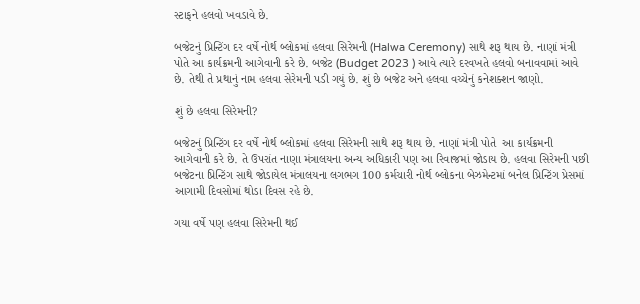સ્ટાફને હલવો ખવડાવે છે.

બજેટનું પ્રિન્ટિંગ દર વર્ષે નોર્થ બ્લોકમાં હલવા સિરેમની (Halwa Ceremony) સાથે શરૂ થાય છે. નાણાં મંત્રી પોતે આ કાર્યક્રમની આગેવાની કરે છે. બજેટ (Budget 2023 ) આવે ત્યારે દરવખતે હલવો બનાવવામાં આવે છે. તેથી તે પ્રથાનું નામ હલવા સેરેમની પડી ગયું છે. શું છે બજેટ અને હલવા વચ્ચેનું કનેશક્શન જાણો.

શું છે હલવા સિરેમની?

બજેટનું પ્રિન્ટિંગ દર વર્ષે નોર્થ બ્લોકમાં હલવા સિરેમની સાથે શરૂ થાય છે. નાણાં મંત્રી પોતે  આ કાર્યક્રમની આગેવાની કરે છે. તે ઉપરાંત નાણા મંત્રાલયના અન્ય અધિકારી પણ આ રિવાજમાં જોડાય છે. હલવા સિરેમની પછી બજેટના પ્રિન્ટિંગ સાથે જોડાયેલ મંત્રાલયના લગભગ 100 કર્મચારી નોર્થ બ્લોકના બેઝમેન્ટમાં બનેલ પ્રિન્ટિંગ પ્રેસમાં આગામી દિવસોમાં થોડા દિવસ રહે છે.

ગયા વર્ષે પણ હલવા સિરેમની થઈ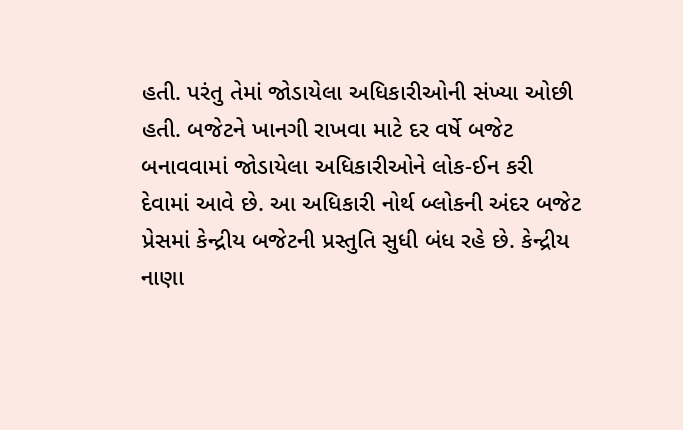હતી. પરંતુ તેમાં જોડાયેલા અધિકારીઓની સંખ્યા ઓછી હતી. બજેટને ખાનગી રાખવા માટે દર વર્ષે બજેટ બનાવવામાં જોડાયેલા અધિકારીઓને લોક-ઈન કરી દેવામાં આવે છે. આ અધિકારી નોર્થ બ્લોકની અંદર બજેટ પ્રેસમાં કેન્દ્રીય બજેટની પ્રસ્તુતિ સુધી બંધ રહે છે. કેન્દ્રીય નાણા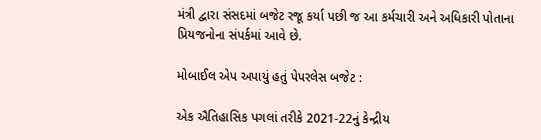મંત્રી દ્વારા સંસદમાં બજેટ રજૂ કર્યા પછી જ આ કર્મચારી અને અધિકારી પોતાના પ્રિયજનોના સંપર્કમાં આવે છે.

મોબાઈલ એપ અપાયું હતું પેપરલેસ બજેટ :

એક ઐતિહાસિક પગલાં તરીકે 2021-22નું કેન્દ્રીય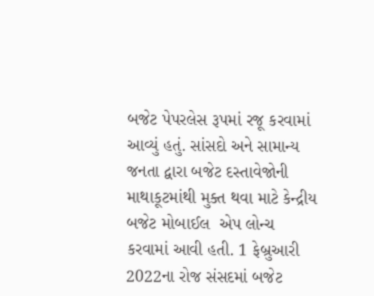બજેટ પેપરલેસ રૂપમાં રજૂ કરવામાં આવ્યું હતું. સાંસદો અને સામાન્ય જનતા દ્વારા બજેટ દસ્તાવેજોની માથાકૂટમાંથી મુક્ત થવા માટે કેન્દ્રીય બજેટ મોબાઈલ  એપ લોન્ચ કરવામાં આવી હતી. 1 ફેબ્રુઆરી 2022ના રોજ સંસદમાં બજેટ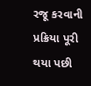રજૂ કરવાની પ્રક્રિયા પૂરી થયા પછી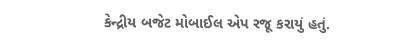કેન્દ્રીય બજેટ મોબાઈલ એપ રજૂ કરાયું હતું.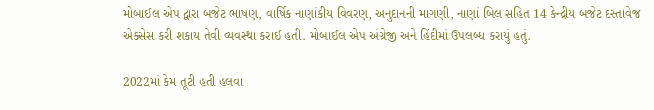મોબાઈલ એપ દ્વારા બજેટ ભાષણ, વાર્ષિક નાણાંકીય વિવરણ, અનુદાનની માગણી, નાણાં બિલ સહિત 14 કેન્દ્રીય બજેટ દસ્તાવેજ એક્સેસ કરી શકાય તેવી વ્યવસ્થા કરાઈ હતી. મોબાઈલ એપ અંગ્રેજી અને હિંદીમાં ઉપલબ્ધ કરાયું હતું.

2022માં કેમ તૂટી હતી હલવા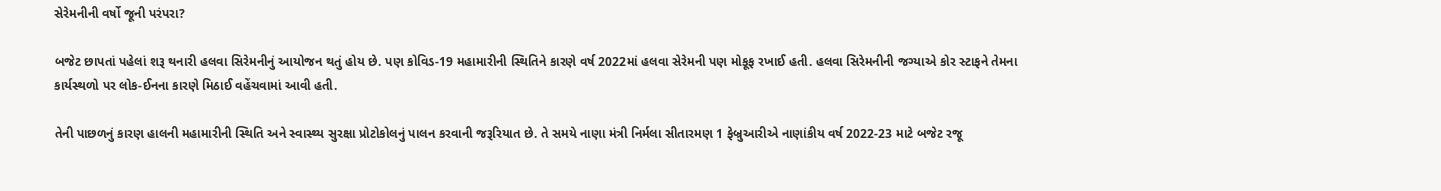સેરેમનીની વર્ષો જૂની પરંપરા?

બજેટ છાપતાં પહેલાં શરૂ થનારી હલવા સિરેમનીનું આયોજન થતું હોય છે. પણ કોવિડ-19 મહામારીની સ્થિતિને કારણે વર્ષ 2022માં હલવા સેરેમની પણ મોકૂફ રખાઈ હતી. હલવા સિરેમનીની જગ્યાએ કોર સ્ટાફને તેમના કાર્યસ્થળો પર લોક-ઈનના કારણે મિઠાઈ વહેંચવામાં આવી હતી.

તેની પાછળનું કારણ હાલની મહામારીની સ્થિતિ અને સ્વાસ્થ્ય સુરક્ષા પ્રોટોકોલનું પાલન કરવાની જરૂરિયાત છે. તે સમયે નાણા મંત્રી નિર્મલા સીતારમણ 1 ફેબ્રુઆરીએ નાણાંકીય વર્ષ 2022-23 માટે બજેટ રજૂ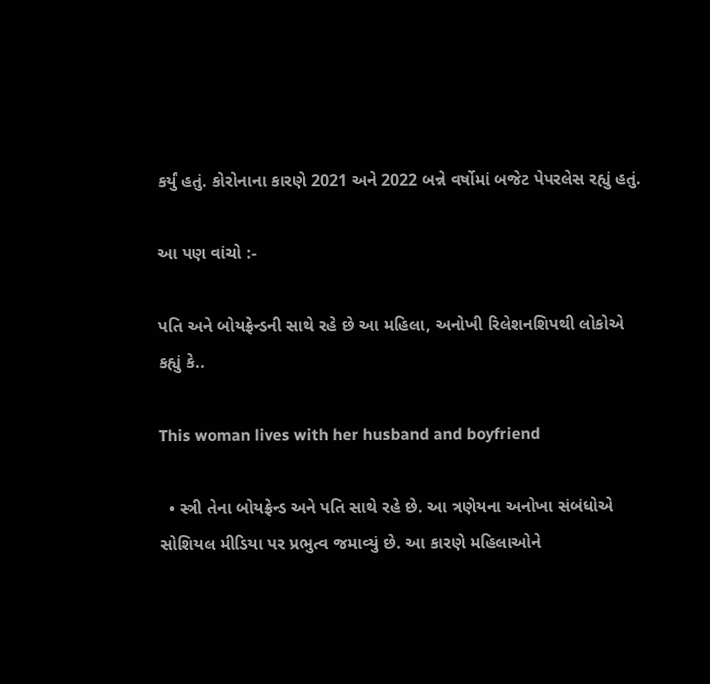કર્યું હતું. કોરોનાના કારણે 2021 અને 2022 બન્ને વર્ષોમાં બજેટ પેપરલેસ રહ્યું હતું.

આ પણ વાંચો :-

પતિ અને બોયફ્રેન્ડની સાથે રહે છે આ મહિલા, અનોખી રિલેશનશિપથી લોકોએ કહ્યું કે..

This woman lives with her husband and boyfriend

  • સ્ત્રી તેના બોયફ્રેન્ડ અને પતિ સાથે રહે છે. આ ત્રણેયના અનોખા સંબંધોએ સોશિયલ મીડિયા પર પ્રભુત્વ જમાવ્યું છે. આ કારણે મહિલાઓને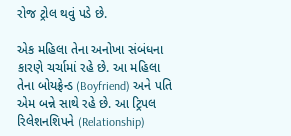રોજ ટ્રોલ થવું પડે છે.

એક મહિલા તેના અનોખા સંબંધના કારણે ચર્ચામાં રહે છે. આ મહિલા તેના બોયફ્રેન્ડ (Boyfriend) અને પતિ એમ બન્ને સાથે રહે છે. આ ટ્રિપલ રિલેશનશિપને (Relationship)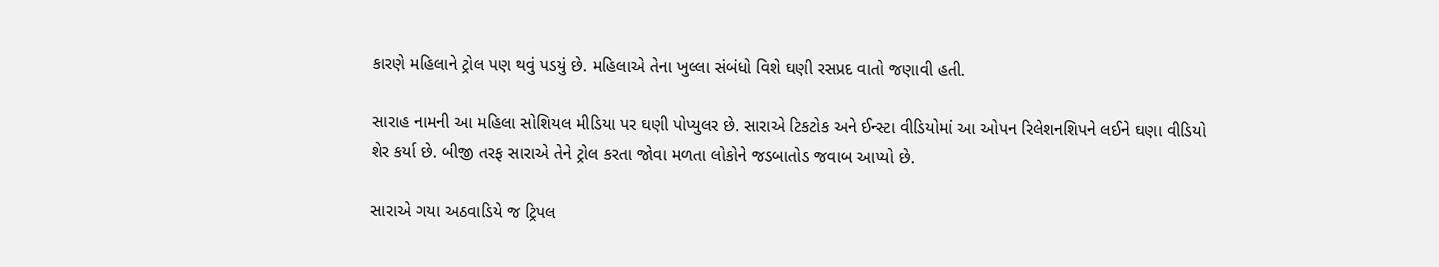કારણે મહિલાને ટ્રોલ પણ થવું પડયું છે. મહિલાએ તેના ખુલ્લા સંબંધો વિશે ઘણી રસપ્રદ વાતો જણાવી હતી.

સારાહ નામની આ મહિલા સોશિયલ મીડિયા પર ઘણી પોપ્યુલર છે. સારાએ ટિકટોક અને ઈન્સ્ટા વીડિયોમાં આ ઓપન રિલેશનશિપને લઈને ઘણા વીડિયો શેર કર્યા છે. બીજી તરફ સારાએ તેને ટ્રોલ કરતા જોવા મળતા લોકોને જડબાતોડ જવાબ આપ્યો છે.

સારાએ ગયા અઠવાડિયે જ ટ્રિપલ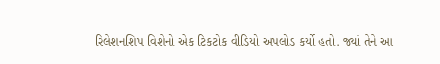રિલેશનશિપ વિશેનો એક ટિકટોક વીડિયો અપલોડ કર્યો હતો. જ્યાં તેને આ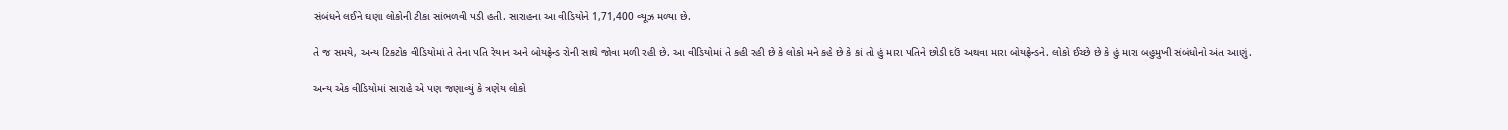સંબંધને લઈને ઘણા લોકોની ટીકા સાંભળવી પડી હતી. સારાહના આ વીડિયોને 1,71,400 વ્યૂઝ મળ્યા છે.

તે જ સમયે, અન્ય ટિકટોક વીડિયોમાં તે તેના પતિ રેયાન અને બોયફ્રેન્ડ રોની સાથે જોવા મળી રહી છે. આ વીડિયોમાં તે કહી રહી છે કે લોકો મને કહે છે કે કાં તો હું મારા પતિને છોડી દઉં અથવા મારા બોયફ્રેન્ડને. લોકો ઈચ્છે છે કે હું મારા બહુમુખી સંબંધોનો અંત આણું.

અન્ય એક વીડિયોમાં સારાહે એ પણ જણાવ્યું કે ત્રણેય લોકો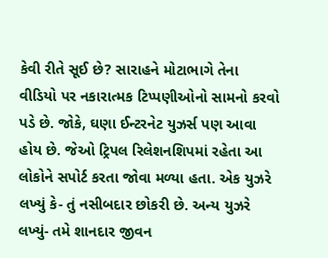કેવી રીતે સૂઈ છે? સારાહને મોટાભાગે તેના વીડિયો પર નકારાત્મક ટિપ્પણીઓનો સામનો કરવો પડે છે. જોકે, ઘણા ઈન્ટરનેટ યુઝર્સ પણ આવા હોય છે. જેઓ ટ્રિપલ રિલેશનશિપમાં રહેતા આ લોકોને સપોર્ટ કરતા જોવા મળ્યા હતા. એક યુઝરે લખ્યું કે- તું નસીબદાર છોકરી છે. અન્ય યુઝરે લખ્યું- તમે શાનદાર જીવન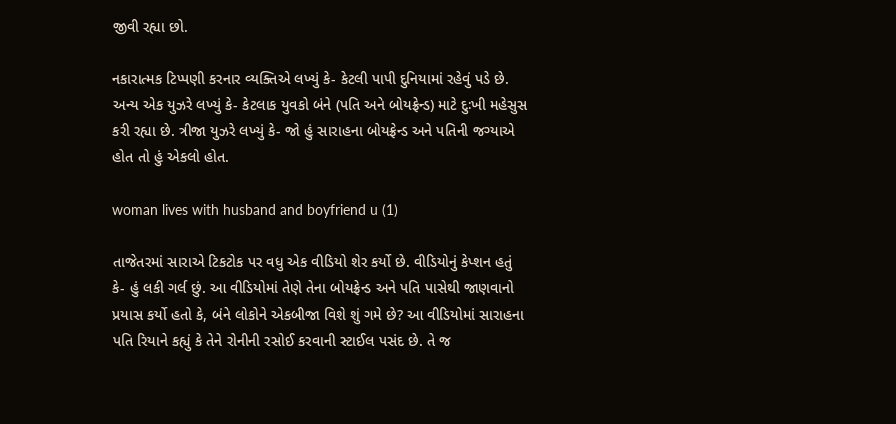જીવી રહ્યા છો.

નકારાત્મક ટિપ્પણી કરનાર વ્યક્તિએ લખ્યું કે- કેટલી પાપી દુનિયામાં રહેવું પડે છે. અન્ય એક યુઝરે લખ્યું કે- કેટલાક યુવકો બંને (પતિ અને બોયફ્રેન્ડ) માટે દુઃખી મહેસુસ કરી રહ્યા છે. ત્રીજા યુઝરે લખ્યું કે- જો હું સારાહના બોયફ્રેન્ડ અને પતિની જગ્યાએ હોત તો હું એકલો હોત.

woman lives with husband and boyfriend u (1)

તાજેતરમાં સારાએ ટિકટોક પર વધુ એક વીડિયો શેર કર્યો છે. વીડિયોનું કેપ્શન હતું કે- હું લકી ગર્લ છું. આ વીડિયોમાં તેણે તેના બોયફ્રેન્ડ અને પતિ પાસેથી જાણવાનો પ્રયાસ કર્યો હતો કે, બંને લોકોને એકબીજા વિશે શું ગમે છે? આ વીડિયોમાં સારાહના પતિ રિયાને કહ્યું કે તેને રોનીની રસોઈ કરવાની સ્ટાઈલ પસંદ છે. તે જ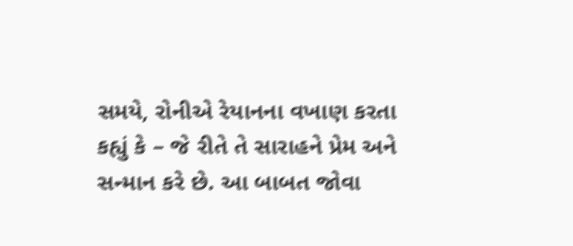સમયે, રોનીએ રેયાનના વખાણ કરતા કહ્યું કે – જે રીતે તે સારાહને પ્રેમ અને સન્માન કરે છે. આ બાબત જોવા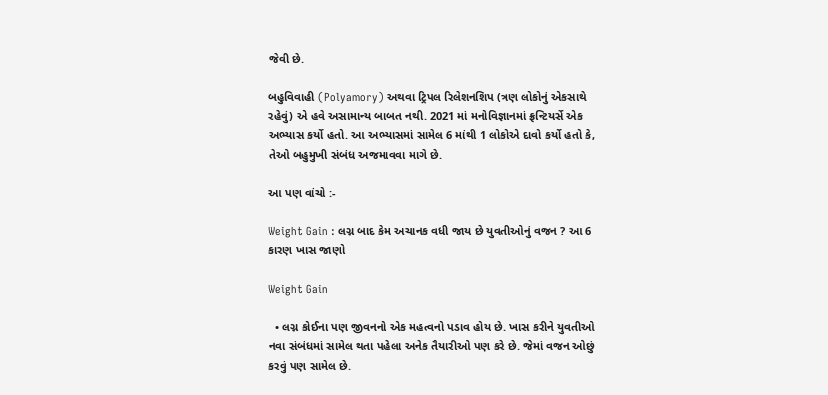જેવી છે.

બહુવિવાહી (Polyamory) અથવા ટ્રિપલ રિલેશનશિપ (ત્રણ લોકોનું એકસાથે રહેવું) એ હવે અસામાન્ય બાબત નથી. 2021 માં મનોવિજ્ઞાનમાં ફ્રન્ટિયર્સે એક અભ્યાસ કર્યો હતો. આ અભ્યાસમાં સામેલ 6 માંથી 1 લોકોએ દાવો કર્યો હતો કે, તેઓ બહુમુખી સંબંધ અજમાવવા માગે છે.

આ પણ વાંચો :-

Weight Gain : લગ્ન બાદ કેમ અચાનક વધી જાય છે યુવતીઓનું વજન ? આ 6 કારણ ખાસ જાણો

Weight Gain

  • લગ્ન કોઈના પણ જીવનનો એક મહત્વનો પડાવ હોય છે. ખાસ કરીને યુવતીઓ નવા સંબંધમાં સામેલ થતા પહેલા અનેક તૈયારીઓ પણ કરે છે. જેમાં વજન ઓછું કરવું પણ સામેલ છે.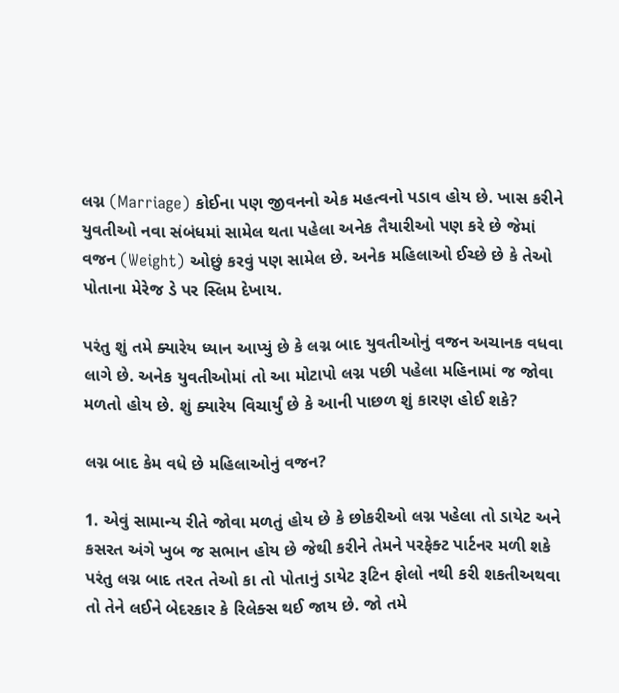લગ્ન (Marriage) કોઈના પણ જીવનનો એક મહત્વનો પડાવ હોય છે. ખાસ કરીને યુવતીઓ નવા સંબંધમાં સામેલ થતા પહેલા અનેક તૈયારીઓ પણ કરે છે જેમાં વજન (Weight) ઓછું કરવું પણ સામેલ છે. અનેક મહિલાઓ ઈચ્છે છે કે તેઓ પોતાના મેરેજ ડે પર સ્લિમ દેખાય.

પરંતુ શું તમે ક્યારેય ધ્યાન આપ્યું છે કે લગ્ન બાદ યુવતીઓનું વજન અચાનક વધવા લાગે છે. અનેક યુવતીઓમાં તો આ મોટાપો લગ્ન પછી પહેલા મહિનામાં જ જોવા મળતો હોય છે. શું ક્યારેય વિચાર્યું છે કે આની પાછળ શું કારણ હોઈ શકે?

લગ્ન બાદ કેમ વધે છે મહિલાઓનું વજન?

1. એવું સામાન્ય રીતે જોવા મળતું હોય છે કે છોકરીઓ લગ્ન પહેલા તો ડાયેટ અને કસરત અંગે ખુબ જ સભાન હોય છે જેથી કરીને તેમને પરફેક્ટ પાર્ટનર મળી શકે પરંતુ લગ્ન બાદ તરત તેઓ કા તો પોતાનું ડાયેટ રૂટિન ફોલો નથી કરી શકતીઅથવા તો તેને લઈને બેદરકાર કે રિલેક્સ થઈ જાય છે. જો તમે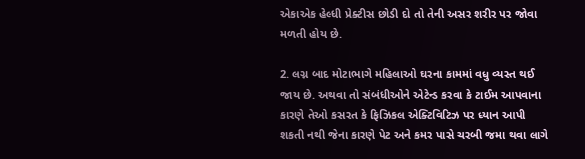એકાએક હેલ્ધી પ્રેક્ટીસ છોડી દો તો તેની અસર શરીર પર જોવા મળતી હોય છે.

2. લગ્ન બાદ મોટાભાગે મહિલાઓ ઘરના કામમાં વધુ વ્યસ્ત થઈ જાય છે. અથવા તો સંબંધીઓને એટેન્ડ કરવા કે ટાઈમ આપવાના કારણે તેઓ કસરત કે ફિઝિકલ એક્ટિવિટિઝ પર ધ્યાન આપી શકતી નથી જેના કારણે પેટ અને કમર પાસે ચરબી જમા થવા લાગે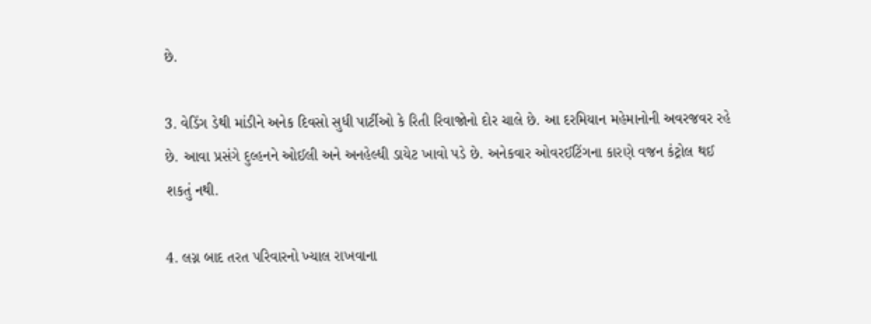છે.

3. વેડિંગ ડેથી માંડીને અનેક દિવસો સુધી પાર્ટીઓ કે રિતી રિવાજોનો દોર ચાલે છે. આ દરમિયાન મહેમાનોની અવરજવર રહે છે. આવા પ્રસંગે દુલ્હનને ઓઈલી અને અનહેલ્ધી ડાયેટ ખાવો પડે છે. અનેકવાર ઓવરઈટિંગના કારણે વજન કંટ્રોલ થઈ શકતું નથી.

4. લગ્ન બાદ તરત પરિવારનો ખ્યાલ રાખવાના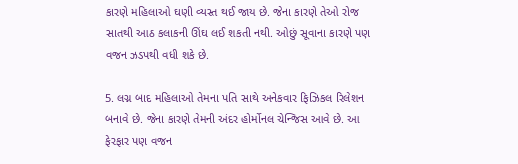કારણે મહિલાઓ ઘણી વ્યસ્ત થઈ જાય છે. જેના કારણે તેઓ રોજ સાતથી આઠ કલાકની ઊંઘ લઈ શકતી નથી. ઓછું સૂવાના કારણે પણ વજન ઝડપથી વધી શકે છે.

5. લગ્ન બાદ મહિલાઓ તેમના પતિ સાથે અનેકવાર ફિઝિકલ રિલેશન બનાવે છે. જેના કારણે તેમની અંદર હોર્મોનલ ચેન્જિસ આવે છે. આ ફેરફાર પણ વજન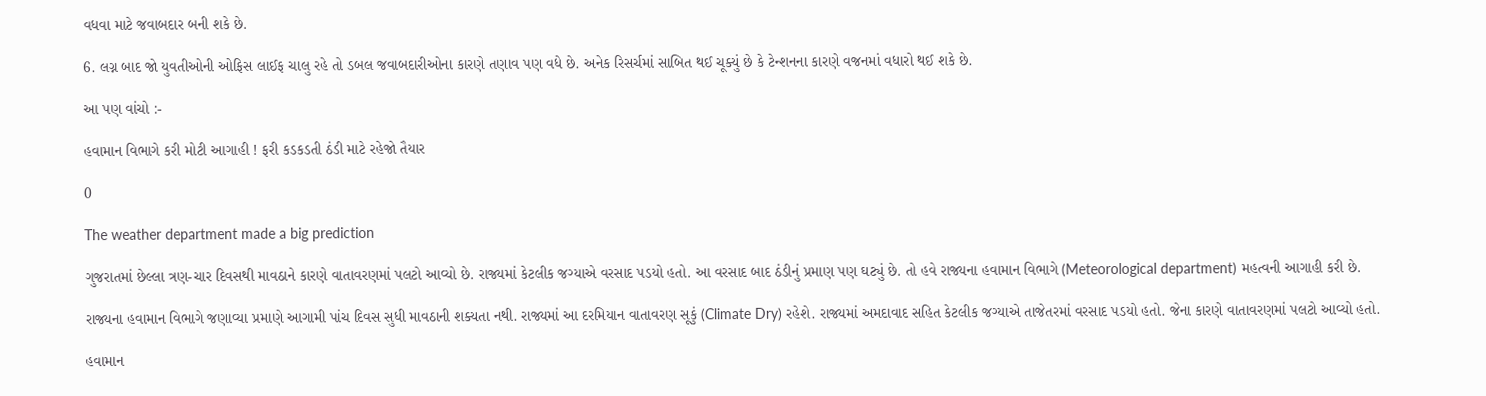વધવા માટે જવાબદાર બની શકે છે.

6. લગ્ન બાદ જો યુવતીઓની ઓફિસ લાઈફ ચાલુ રહે તો ડબલ જવાબદારીઓના કારણે તણાવ પણ વધે છે. અનેક રિસર્ચમાં સાબિત થઈ ચૂક્યું છે કે ટેન્શનના કારણે વજનમાં વધારો થઈ શકે છે.

આ પણ વાંચો :-

હવામાન વિભાગે કરી મોટી આગાહી ! ફરી કડકડતી ઠંડી માટે રહેજો તૈયાર

0

The weather department made a big prediction

ગુજરાતમાં છેલ્લા ત્રણ-ચાર દિવસથી માવઠાને કારણે વાતાવરણમાં પલટો આવ્યો છે. રાજ્યમાં કેટલીક જગ્યાએ વરસાદ પડયો હતો. આ વરસાદ બાદ ઠંડીનું પ્રમાણ પણ ઘટ્યું છે. તો હવે રાજ્યના હવામાન વિભાગે (Meteorological department) મહત્વની આગાહી કરી છે.

રાજ્યના હવામાન વિભાગે જણાવ્યા પ્રમાણે આગામી પાંચ દિવસ સુધી માવઠાની શક્યતા નથી. રાજ્યમાં આ દરમિયાન વાતાવરણ સૂકું (Climate Dry) રહેશે. રાજ્યમાં અમદાવાદ સહિત કેટલીક જગ્યાએ તાજેતરમાં વરસાદ પડયો હતો. જેના કારણે વાતાવરણમાં પલટો આવ્યો હતો.

હવામાન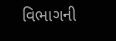વિભાગની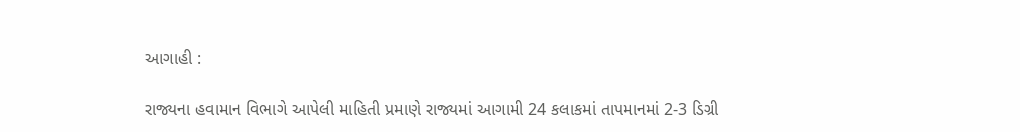આગાહી :

રાજ્યના હવામાન વિભાગે આપેલી માહિતી પ્રમાણે રાજ્યમાં આગામી 24 કલાકમાં તાપમાનમાં 2-3 ડિગ્રી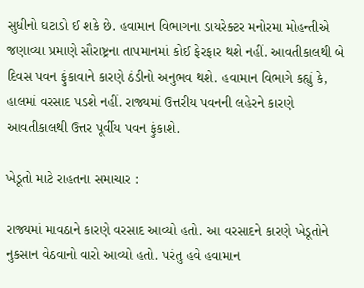સુધીનો ઘટાડો ઈ શકે છે. હવામાન વિભાગના ડાયરેક્ટર મનોરમા મોહન્તીએ જણાવ્યા પ્રમાણે સૌરાષ્ટ્રના તાપમાનમાં કોઈ ફેરફાર થશે નહીં. આવતીકાલથી બે દિવસ પવન ફુંકાવાને કારણે ઠંડીનો અનુભવ થશે. હવામાન વિભાગે કહ્યું કે, હાલમાં વરસાદ પડશે નહીં. રાજ્યમાં ઉત્તરીય પવનની લહેરને કારણે આવતીકાલથી ઉત્તર પૂર્વીય પવન ફુંકાશે.

ખેડૂતો માટે રાહતના સમાચાર :

રાજ્યમાં માવઠાને કારણે વરસાદ આવ્યો હતો. આ વરસાદને કારણે ખેડૂતોને નુકસાન વેઠવાનો વારો આવ્યો હતો. પરંતુ હવે હવામાન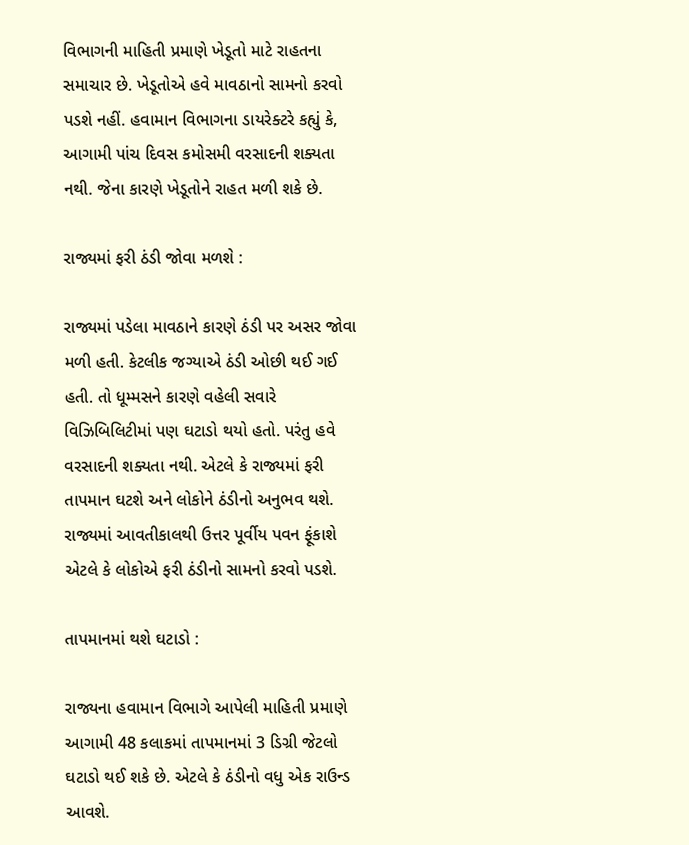વિભાગની માહિતી પ્રમાણે ખેડૂતો માટે રાહતના સમાચાર છે. ખેડૂતોએ હવે માવઠાનો સામનો કરવો પડશે નહીં. હવામાન વિભાગના ડાયરેક્ટરે કહ્યું કે, આગામી પાંચ દિવસ કમોસમી વરસાદની શક્યતા નથી. જેના કારણે ખેડૂતોને રાહત મળી શકે છે.

રાજ્યમાં ફરી ઠંડી જોવા મળશે :

રાજ્યમાં પડેલા માવઠાને કારણે ઠંડી પર અસર જોવા મળી હતી. કેટલીક જગ્યાએ ઠંડી ઓછી થઈ ગઈ હતી. તો ધૂમ્મસને કારણે વહેલી સવારે વિઝિબિલિટીમાં પણ ઘટાડો થયો હતો. પરંતુ હવે વરસાદની શક્યતા નથી. એટલે કે રાજ્યમાં ફરી તાપમાન ઘટશે અને લોકોને ઠંડીનો અનુભવ થશે. રાજ્યમાં આવતીકાલથી ઉત્તર પૂર્વીય પવન ફૂંકાશે એટલે કે લોકોએ ફરી ઠંડીનો સામનો કરવો પડશે.

તાપમાનમાં થશે ઘટાડો :

રાજ્યના હવામાન વિભાગે આપેલી માહિતી પ્રમાણે આગામી 48 કલાકમાં તાપમાનમાં 3 ડિગ્રી જેટલો ઘટાડો થઈ શકે છે. એટલે કે ઠંડીનો વધુ એક રાઉન્ડ આવશે.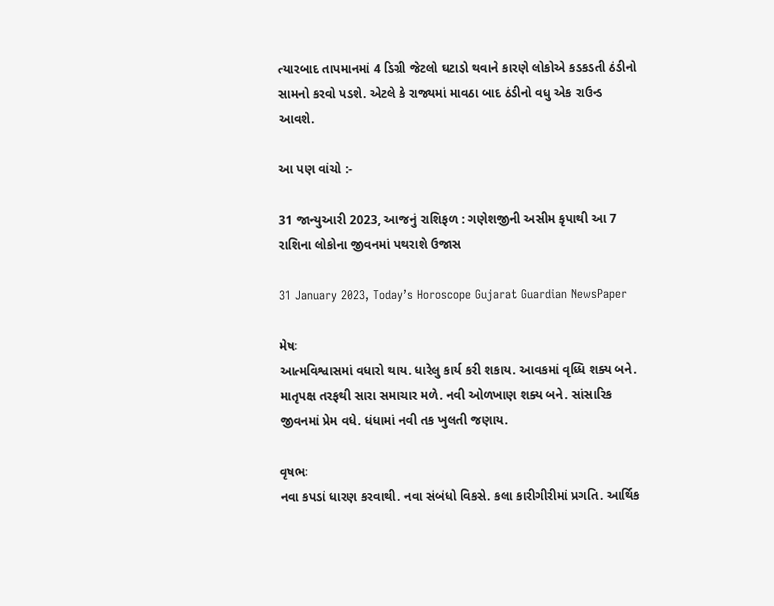ત્યારબાદ તાપમાનમાં 4 ડિગ્રી જેટલો ઘટાડો થવાને કારણે લોકોએ કડકડતી ઠંડીનો સામનો કરવો પડશે. એટલે કે રાજ્યમાં માવઠા બાદ ઠંડીનો વધુ એક રાઉન્ડ આવશે.

આ પણ વાંચો :-

31 જાન્યુઆરી 2023, આજનું રાશિફળ : ગણેશજીની અસીમ કૃપાથી આ 7 રાશિના લોકોના જીવનમાં પથરાશે ઉજાસ

31 January 2023, Today’s Horoscope Gujarat Guardian NewsPaper

મેષઃ
આત્મવિશ્વાસમાં વધારો થાય. ધારેલુ કાર્ય કરી શકાય. આવકમાં વૃધ્ધિ શક્ય બને. માતૃપક્ષ તરફથી સારા સમાચાર મળે. નવી ઓળખાણ શક્ય બને. સાંસારિક જીવનમાં પ્રેમ વધે. ધંધામાં નવી તક ખુલતી જણાય.

વૃષભઃ
નવા કપડાં ધારણ કરવાથી. નવા સંબંધો વિકસે. કલા કારીગીરીમાં પ્રગતિ. આર્થિક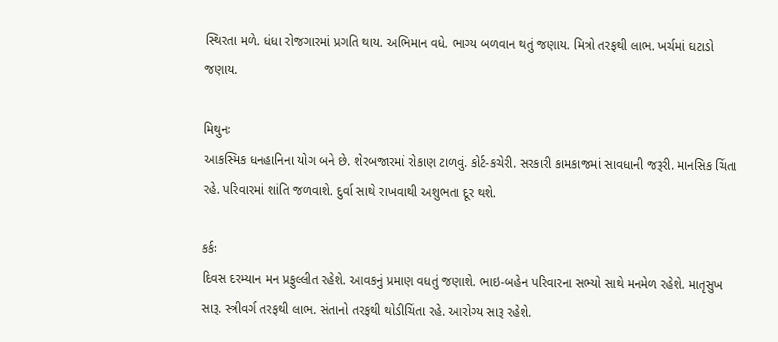સ્થિરતા મળે. ધંધા રોજગારમાં પ્રગતિ થાય. અભિમાન વધે. ભાગ્ય બળવાન થતું જણાય. મિત્રો તરફથી લાભ. ખર્ચમાં ઘટાડો જણાય.

મિથુનઃ
આકસ્મિક ધનહાનિના યોગ બને છે. શેરબજારમાં રોકાણ ટાળવું. કોર્ટ-કચેરી. સરકારી કામકાજમાં સાવધાની જરૂરી. માનસિક ચિંતા રહે. પરિવારમાં શાંતિ જળવાશે. દુર્વા સાથે રાખવાથી અશુભતા દૂર થશે.

કર્કઃ
દિવસ દરમ્યાન મન પ્રફુલ્લીત રહેશે. આવકનું પ્રમાણ વધતું જણાશે. ભાઇ-બહેન પરિવારના સભ્યો સાથે મનમેળ રહેશે. માતૃસુખ સારૂ. સ્ત્રીવર્ગ તરફથી લાભ. સંતાનો તરફથી થોડીચિંતા રહે. આરોગ્ય સારૂ રહેશે.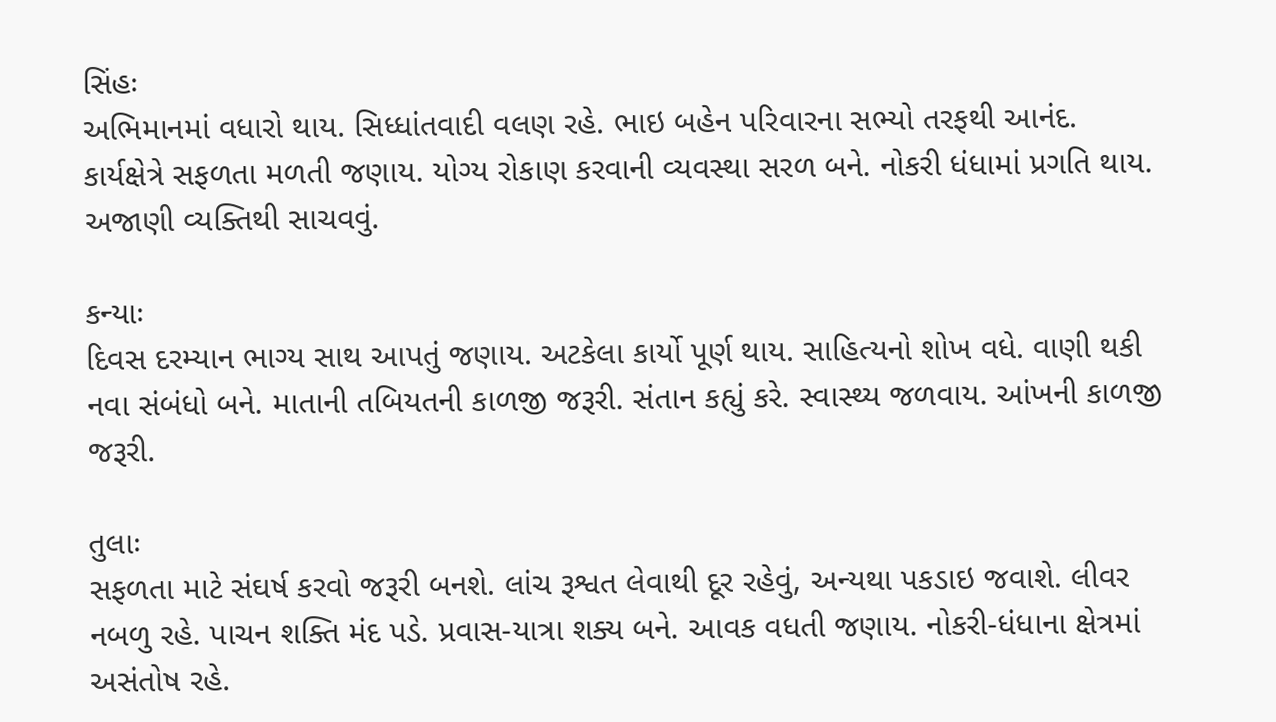સિંહઃ
અભિમાનમાં વધારો થાય. સિધ્ધાંતવાદી વલણ રહે. ભાઇ બહેન પરિવારના સભ્યો તરફથી આનંદ. કાર્યક્ષેત્રે સફળતા મળતી જણાય. યોગ્ય રોકાણ કરવાની વ્યવસ્થા સરળ બને. નોકરી ધંધામાં પ્રગતિ થાય. અજાણી વ્યક્તિથી સાચવવું.

કન્યાઃ
દિવસ દરમ્યાન ભાગ્ય સાથ આપતું જણાય. અટકેલા કાર્યો પૂર્ણ થાય. સાહિત્યનો શોખ વધે. વાણી થકી નવા સંબંધો બને. માતાની તબિયતની કાળજી જરૂરી. સંતાન કહ્યું કરે. સ્વાસ્થ્ય જળવાય. આંખની કાળજી જરૂરી.

તુલાઃ
સફળતા માટે સંઘર્ષ કરવો જરૂરી બનશે. લાંચ રૂશ્વત લેવાથી દૂર રહેવું, અન્યથા પકડાઇ જવાશે. લીવર નબળુ રહે. પાચન શક્તિ મંદ પડે. પ્રવાસ-યાત્રા શક્ય બને. આવક વધતી જણાય. નોકરી-ધંધાના ક્ષેત્રમાં અસંતોષ રહે.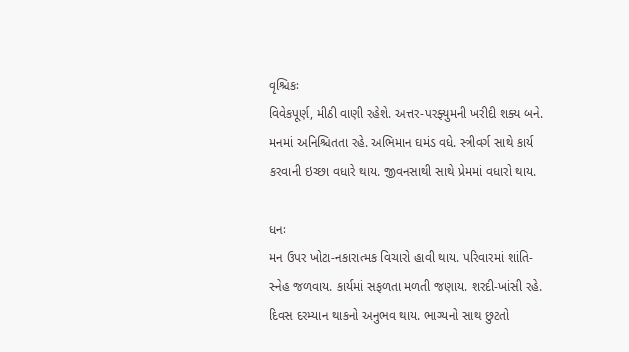વૃશ્ચિકઃ
વિવેકપૂર્ણ, મીઠી વાણી રહેશે. અત્તર-પરફ્યુમની ખરીદી શક્ય બને. મનમાં અનિશ્ચિતતા રહે. અભિમાન ઘમંડ વધે. સ્ત્રીવર્ગ સાથે કાર્ય કરવાની ઇચ્છા વધારે થાય. જીવનસાથી સાથે પ્રેમમાં વધારો થાય.

ધનઃ
મન ઉપર ખોટા-નકારાત્મક વિચારો હાવી થાય. પરિવારમાં શાંતિ-સ્નેહ જળવાય. કાર્યમાં સફળતા મળતી જણાય. શરદી-ખાંસી રહે. દિવસ દરમ્યાન થાકનો અનુભવ થાય. ભાગ્યનો સાથ છુટતો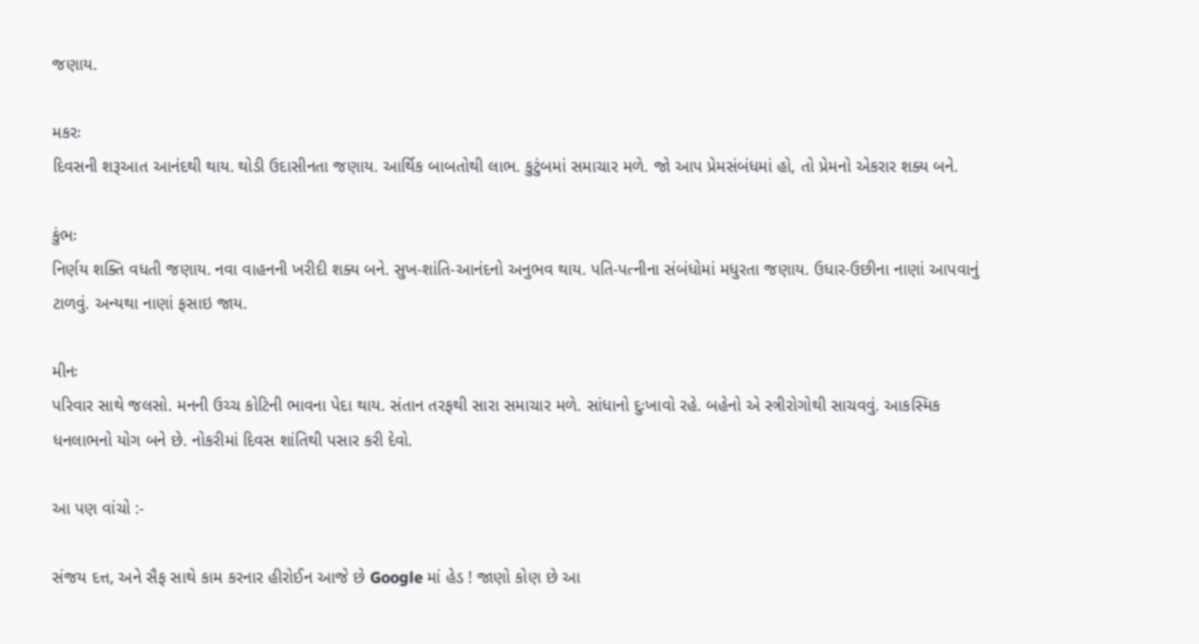જણાય.

મકરઃ
દિવસની શરૂઆત આનંદથી થાય. થોડી ઉદાસીનતા જણાય. આર્થિક બાબતોથી લાભ. કુટુંબમાં સમાચાર મળે. જો આપ પ્રેમસંબંધમાં હો, તો પ્રેમનો એકરાર શક્ય બને.

કુંભઃ
નિર્ણય શક્તિ વધતી જણાય. નવા વાહનની ખરીદી શક્ય બને. સુખ-શાંતિ-આનંદનો અનુભવ થાય. પતિ-પત્નીના સંબંધોમાં મધુરતા જણાય. ઉધાર-ઉછીના નાણાં આપવાનું ટાળવું. અન્યથા નાણાં ફસાઇ જાય.

મીનઃ
પરિવાર સાથે જલસો. મનની ઉચ્ચ કોટિની ભાવના પેદા થાય. સંતાન તરફથી સારા સમાચાર મળે. સાંધાનો દુઃખાવો રહે. બહેનો એ સ્ત્રીરોગોથી સાચવવું. આકસ્મિક ધનલાભનો યોગ બને છે. નોકરીમાં દિવસ શાંતિથી પસાર કરી દેવો.

આ પણ વાંચો :-

સંજય દત્ત, અને સૈફ સાથે કામ કરનાર હીરોઈન આજે છે Google માં હેડ ! જાણો કોણ છે આ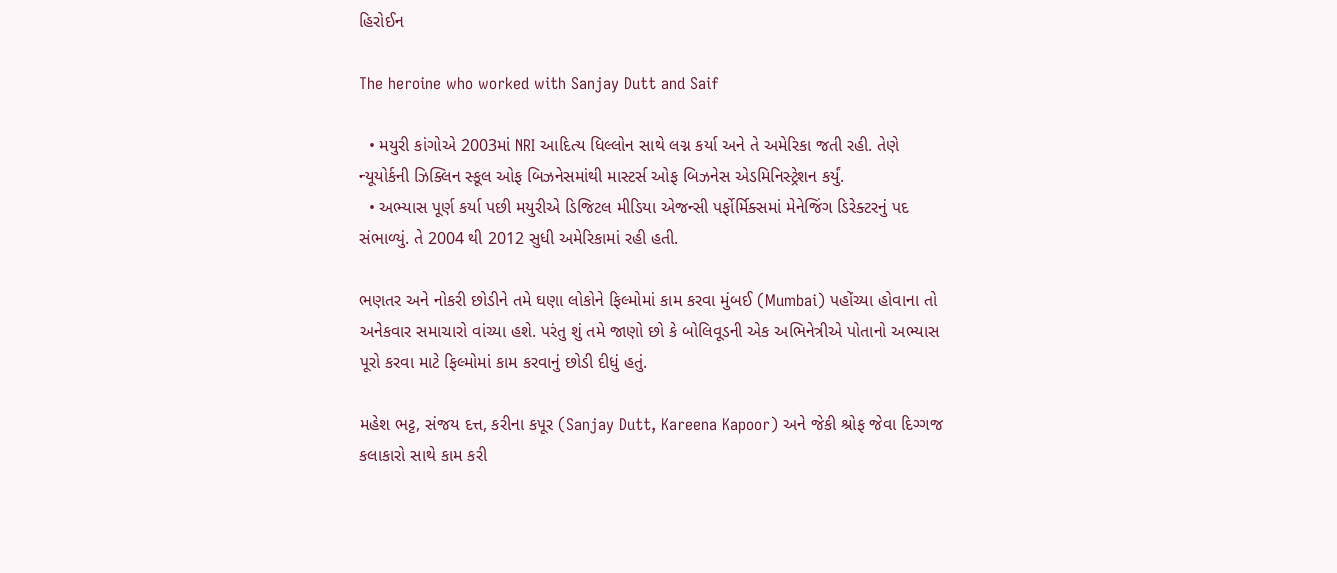હિરોઈન

The heroine who worked with Sanjay Dutt and Saif

  • મયુરી કાંગોએ 2003માં NRI આદિત્ય ધિલ્લોન સાથે લગ્ન કર્યા અને તે અમેરિકા જતી રહી. તેણે ન્યૂયોર્કની ઝિક્લિન સ્કૂલ ઓફ બિઝનેસમાંથી માસ્ટર્સ ઓફ બિઝનેસ એડમિનિસ્ટ્રેશન કર્યું.
  • અભ્યાસ પૂર્ણ કર્યા પછી મયુરીએ ડિજિટલ મીડિયા એજન્સી પર્ફોર્મિક્સમાં મેનેજિંગ ડિરેક્ટરનું પદ સંભાળ્યું. તે 2004 થી 2012 સુધી અમેરિકામાં રહી હતી.

ભણતર અને નોકરી છોડીને તમે ઘણા લોકોને ફિલ્મોમાં કામ કરવા મુંબઈ (Mumbai) પહોંચ્યા હોવાના તો અનેકવાર સમાચારો વાંચ્યા હશે. પરંતુ શું તમે જાણો છો કે બોલિવૂડની એક અભિનેત્રીએ પોતાનો અભ્યાસ પૂરો કરવા માટે ફિલ્મોમાં કામ કરવાનું છોડી દીધું હતું.

મહેશ ભટ્ટ, સંજય દત્ત, કરીના કપૂર (Sanjay Dutt, Kareena Kapoor) અને જેકી શ્રોફ જેવા દિગ્ગજ કલાકારો સાથે કામ કરી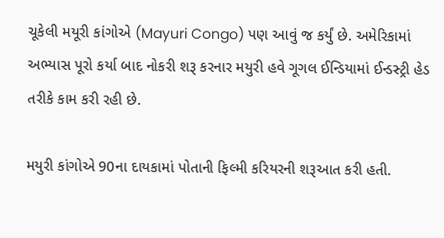ચૂકેલી મયૂરી કાંગોએ (Mayuri Congo) પણ આવું જ કર્યું છે. અમેરિકામાં અભ્યાસ પૂરો કર્યા બાદ નોકરી શરૂ કરનાર મયુરી હવે ગૂગલ ઈન્ડિયામાં ઈન્ડસ્ટ્રી હેડ તરીકે કામ કરી રહી છે.

મયુરી કાંગોએ 90ના દાયકામાં પોતાની ફિલ્મી કરિયરની શરૂઆત કરી હતી.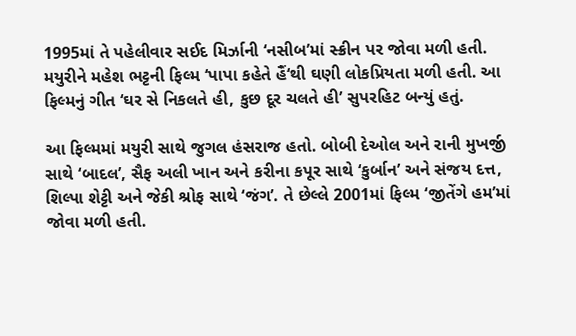1995માં તે પહેલીવાર સઈદ મિર્ઝાની ‘નસીબ’માં સ્ક્રીન પર જોવા મળી હતી. મયુરીને મહેશ ભટ્ટની ફિલ્મ ‘પાપા કહેતે હૈં‘થી ઘણી લોકપ્રિયતા મળી હતી. આ ફિલ્મનું ગીત ‘ઘર સે નિકલતે હી, કુછ દૂર ચલતે હી’ સુપરહિટ બન્યું હતું.

આ ફિલ્મમાં મયુરી સાથે જુગલ હંસરાજ હતો. બોબી દેઓલ અને રાની મુખર્જી સાથે ‘બાદલ’, સૈફ અલી ખાન અને કરીના કપૂર સાથે ‘કુર્બાન’ અને સંજય દત્ત, શિલ્પા શેટ્ટી અને જેકી શ્રોફ સાથે ‘જંગ’. તે છેલ્લે 2001માં ફિલ્મ ‘જીતેંગે હમ’માં જોવા મળી હતી.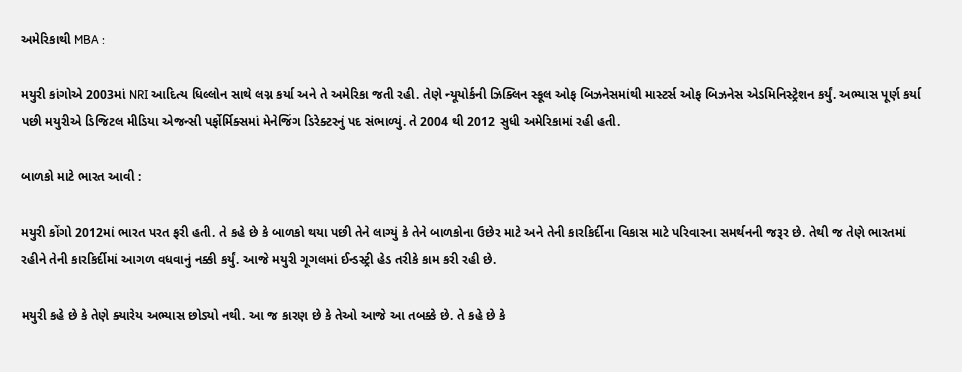અમેરિકાથી MBA :

મયુરી કાંગોએ 2003માં NRI આદિત્ય ધિલ્લોન સાથે લગ્ન કર્યા અને તે અમેરિકા જતી રહી. તેણે ન્યૂયોર્કની ઝિક્લિન સ્કૂલ ઓફ બિઝનેસમાંથી માસ્ટર્સ ઓફ બિઝનેસ એડમિનિસ્ટ્રેશન કર્યું. અભ્યાસ પૂર્ણ કર્યા પછી મયુરીએ ડિજિટલ મીડિયા એજન્સી પર્ફોર્મિક્સમાં મેનેજિંગ ડિરેક્ટરનું પદ સંભાળ્યું. તે 2004 થી 2012 સુધી અમેરિકામાં રહી હતી.

બાળકો માટે ભારત આવી :

મયુરી કોંગો 2012માં ભારત પરત ફરી હતી. તે કહે છે કે બાળકો થયા પછી તેને લાગ્યું કે તેને બાળકોના ઉછેર માટે અને તેની કારકિર્દીના વિકાસ માટે પરિવારના સમર્થનની જરૂર છે. તેથી જ તેણે ભારતમાં રહીને તેની કારકિર્દીમાં આગળ વધવાનું નક્કી કર્યું. આજે મયુરી ગૂગલમાં ઈન્ડસ્ટ્રી હેડ તરીકે કામ કરી રહી છે.

મયુરી કહે છે કે તેણે ક્યારેય અભ્યાસ છોડ્યો નથી. આ જ કારણ છે કે તેઓ આજે આ તબક્કે છે. તે કહે છે કે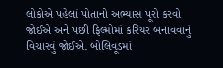લોકોએ પહેલાં પોતાનો અભ્યાસ પૂરો કરવો જોઈએ અને પછી ફિલ્મોમાં કરિયર બનાવવાનું વિચારવું જોઈએ. બોલિવૂડમાં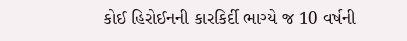કોઈ હિરોઈનની કારકિર્દી ભાગ્યે જ 10 વર્ષની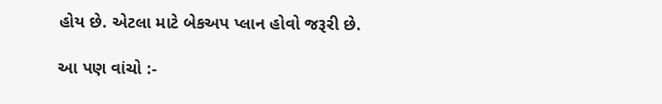હોય છે. એટલા માટે બેકઅપ પ્લાન હોવો જરૂરી છે.

આ પણ વાંચો :-